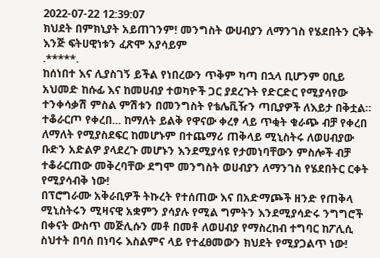2022-07-22 12:39:07
ክህደት በምክኒያት አይጠገንም! መንግስት ውሀብያን ለማንገስ የሄደበትን ርቅት እንጅ ፍትሀዊነቱን ፈጽሞ አያሳይም
.*****.
ከሰነበተ እና ሊያስገኝ ይችል የነበረውን ጥቅም ካጣ በኋላ ቢሆንም ዐቢይ አህመድ ከሱፊ እና ከመሀብያ ተወካዮች ጋር ያደረጉት የድርድር የሚያሳየው ተንቀሳቃሽ ምስል ምሽቱን በመንግስት የቴሌቪዥን ጣቢያዎች ለእይታ በቅቷል።
ተቆራርጦ የቀረበ... ከማለት ይልቅ የዋናው ቀረፃ ላይ ጥቂት ቁራጭ ብቻ የቀረበ ለማለት የሚያስደፍር ከመሆኑም በተጨማሪ ጠቅላይ ሚኒስትሩ ለወሀብያው ቡድን አድልዎ ያላደረጉ መሆኑን እንደሚያሳዩ የታመነባቸውን ምስሎች ብቻ ተቆራርጠው መቅረባቸው ደግሞ መንግስት ወሀብያን ለማንገስ የሄደበትር ርቀት የሚያሳብቅ ነው!
በፕሮግራሙ አቅራቢዎች ትኩረት የተሰጠው እና በአድማጮች ዘንድ የጠቅላ ሚኒስትሩን ሚዛናዊ አቋምን ያሳያሉ የሚል ግምትን እንደሚያሳድሩ ንግግሮች በቀናት ውስጥ መጅሊሱን መቶ በመቶ ለወሀብያ የማስረከብ ተግባር ከፖሊሲ ስህተት በባሰ በነባሩ እስልምና ላይ የተፈፀመውን ክህደት የሚያጋልጥ ነው!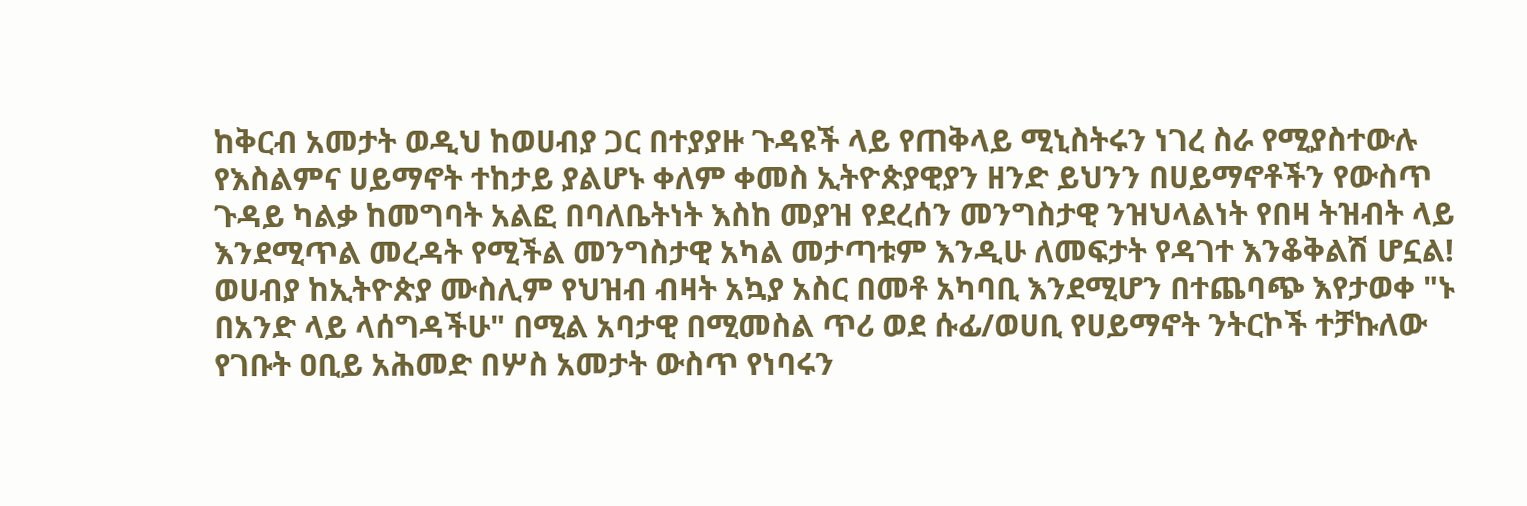ከቅርብ አመታት ወዲህ ከወሀብያ ጋር በተያያዙ ጉዳዩች ላይ የጠቅላይ ሚኒስትሩን ነገረ ስራ የሚያስተውሉ የእስልምና ሀይማኖት ተከታይ ያልሆኑ ቀለም ቀመስ ኢትዮጵያዊያን ዘንድ ይህንን በሀይማኖቶችን የውስጥ ጉዳይ ካልቃ ከመግባት አልፎ በባለቤትነት እስከ መያዝ የደረሰን መንግስታዊ ንዝህላልነት የበዛ ትዝብት ላይ እንደሚጥል መረዳት የሚችል መንግስታዊ አካል መታጣቱም እንዲሁ ለመፍታት የዳገተ እንቆቅልሽ ሆኗል!
ወሀብያ ከኢትዮጵያ ሙስሊም የህዝብ ብዛት አኳያ አስር በመቶ አካባቢ እንደሚሆን በተጨባጭ እየታወቀ "ኑ በአንድ ላይ ላሰግዳችሁ" በሚል አባታዊ በሚመስል ጥሪ ወደ ሱፊ/ወሀቢ የሀይማኖት ንትርኮች ተቻኩለው የገቡት ዐቢይ አሕመድ በሦስ አመታት ውስጥ የነባሩን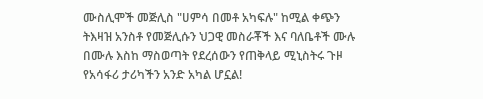ሙስሊሞች መጅሊስ "ሀምሳ በመቶ አካፍሉ" ከሚል ቀጭን ትእዛዝ አንስቶ የመጅሊሱን ህጋዊ መስራቾች እና ባለቤቶች ሙሉ በሙሉ እስከ ማስወጣት የደረሰውን የጠቅላይ ሚኒስትሩ ጉዞ የአሳፋሪ ታሪካችን አንድ አካል ሆኗል!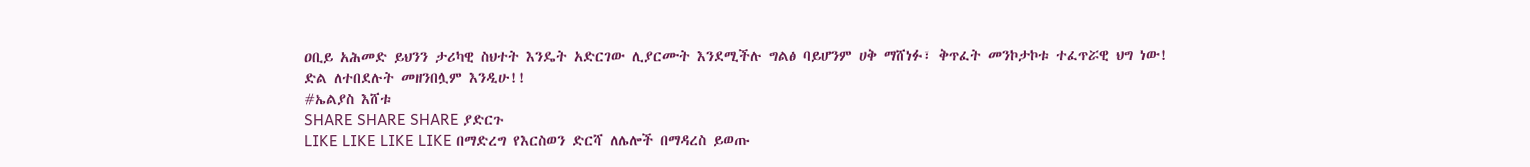ዐቢይ አሕመድ ይህንን ታሪካዊ ስህተት እንዴት አድርገው ሊያርሙት እንደሚችሉ ግልፅ ባይሆንም ሀቅ ማሸነፉ፣ ቅጥፈት መንኮታኮቱ ተፈጥሯዊ ህግ ነው!
ድል ለተበደሉት መዘንበሏም እንዲሁ!!
#ኤልያስ እሸቱ
SHARE SHARE SHARE ያድርጉ
LIKE LIKE LIKE LIKE በማድረግ የእርስወን ድርሻ ለሌሎች በማዳረስ ይወጡ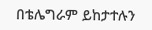በቴሌግራም ይከታተሉን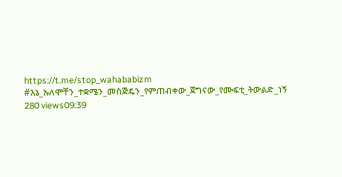https://t.me/stop_wahababizm
#እኔ_ኡለሞቸን_ተቋሜን_መስጅዴን_የምጠብቀው_ጀግናው_የሙፍቲ_ትውልድ_ነኝ
280 views09:39